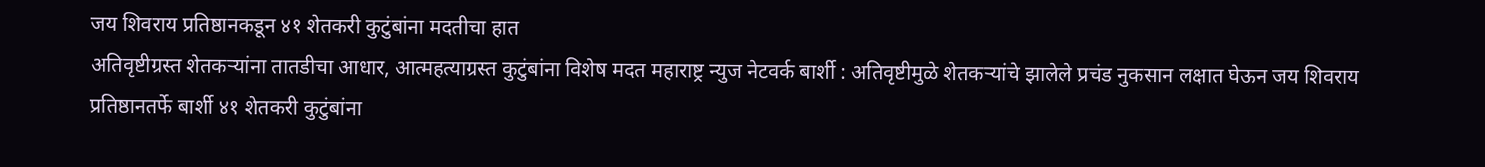जय शिवराय प्रतिष्ठानकडून ४१ शेतकरी कुटुंबांना मदतीचा हात
अतिवृष्टीग्रस्त शेतकऱ्यांना तातडीचा आधार, आत्महत्याग्रस्त कुटुंबांना विशेष मदत महाराष्ट्र न्युज नेटवर्क बार्शी : अतिवृष्टीमुळे शेतकऱ्यांचे झालेले प्रचंड नुकसान लक्षात घेऊन जय शिवराय प्रतिष्ठानतर्फे बार्शी ४१ शेतकरी कुटुंबांना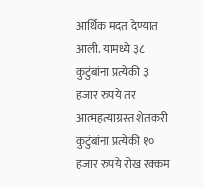आर्थिक मदत देण्यात आली. यामध्ये ३८ कुटुंबांना प्रत्येकी ३ हजार रुपये तर आत्महत्याग्रस्त शेतकरी कुटुंबांना प्रत्येकी १० हजार रुपये रोख रक्कम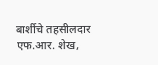बार्शीचे तहसीलदार एफ.आर. शेख,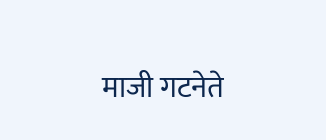माजी गटनेते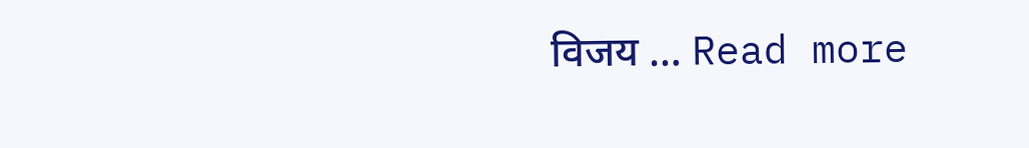विजय … Read more